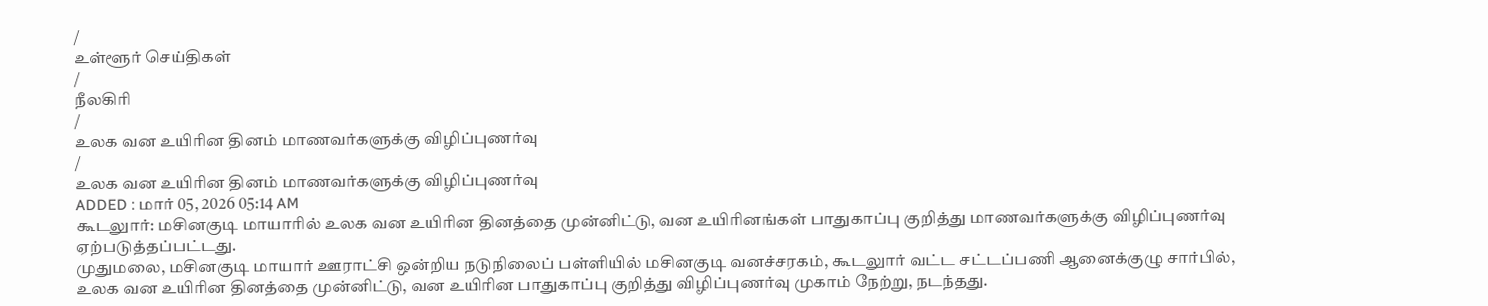/
உள்ளூர் செய்திகள்
/
நீலகிரி
/
உலக வன உயிரின தினம் மாணவர்களுக்கு விழிப்புணர்வு
/
உலக வன உயிரின தினம் மாணவர்களுக்கு விழிப்புணர்வு
ADDED : மார் 05, 2026 05:14 AM
கூடலுார்: மசினகுடி மாயாரில் உலக வன உயிரின தினத்தை முன்னிட்டு, வன உயிரினங்கள் பாதுகாப்பு குறித்து மாணவர்களுக்கு விழிப்புணர்வு ஏற்படுத்தப்பட்டது.
முதுமலை, மசினகுடி மாயார் ஊராட்சி ஒன்றிய நடுநிலைப் பள்ளியில் மசினகுடி வனச்சரகம், கூடலுார் வட்ட சட்டப்பணி ஆனைக்குழு சார்பில், உலக வன உயிரின தினத்தை முன்னிட்டு, வன உயிரின பாதுகாப்பு குறித்து விழிப்புணர்வு முகாம் நேற்று, நடந்தது.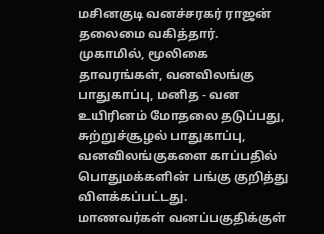மசினகுடி வனச்சரகர் ராஜன் தலைமை வகித்தார்.
முகாமில், மூலிகை தாவரங்கள், வனவிலங்கு பாதுகாப்பு, மனித - வன உயிரினம் மோதலை தடுப்பது, சுற்றுச்சூழல் பாதுகாப்பு, வனவிலங்குகளை காப்பதில் பொதுமக்களின் பங்கு குறித்து விளக்கப்பட்டது.
மாணவர்கள் வனப்பகுதிக்குள்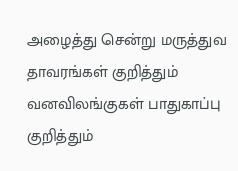அழைத்து சென்று மருத்துவ தாவரங்கள் குறித்தும் வனவிலங்குகள் பாதுகாப்பு குறித்தும்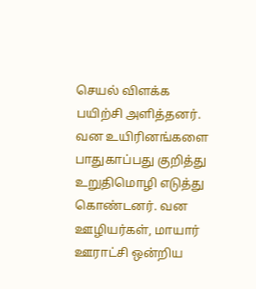செயல் விளக்க பயிற்சி அளித்தனர். வன உயிரினங்களை பாதுகாப்பது குறித்து உறுதிமொழி எடுத்து கொண்டனர். வன ஊழியர்கள், மாயார் ஊராட்சி ஒன்றிய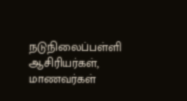நடுநிலைப்பள்ளி ஆசிரியர்கள், மாணவர்கள்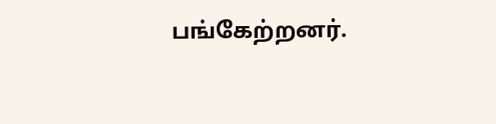பங்கேற்றனர்.